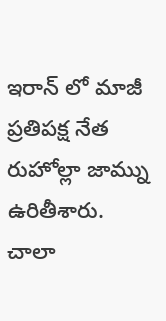ఇరాన్ లో మాజీ ప్రతిపక్ష నేత రుహోల్లా జామ్ను ఉరితీశారు. చాలా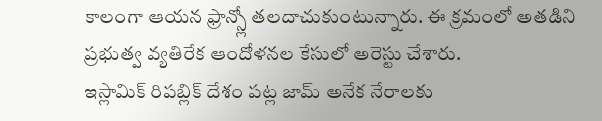కాలంగా ఆయన ఫ్రాన్స్లో తలదాచుకుంటున్నారు. ఈ క్రమంలో అతడిని ప్రభుత్వ వ్యతిరేక ఆందోళనల కేసులో అరెస్టు చేశారు.
ఇస్లామిక్ రిపబ్లిక్ దేశం పట్ల జామ్ అనేక నేరాలకు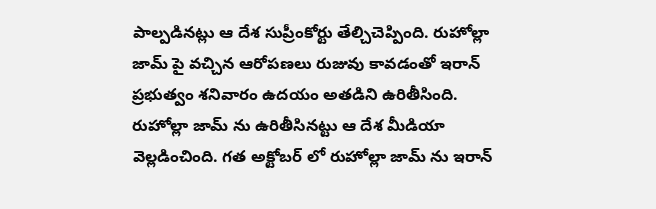పాల్పడినట్లు ఆ దేశ సుప్రీంకోర్టు తేల్చిచెప్పింది. రుహోల్లా జామ్ పై వచ్చిన ఆరోపణలు రుజువు కావడంతో ఇరాన్ ప్రభుత్వం శనివారం ఉదయం అతడిని ఉరితీసింది.
రుహోల్లా జామ్ ను ఉరితీసినట్టు ఆ దేశ మీడియా వెల్లడించింది. గత అక్టోబర్ లో రుహోల్లా జామ్ ను ఇరాన్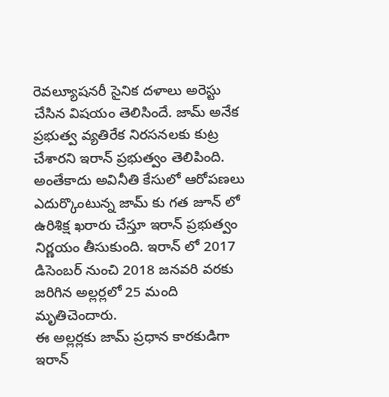రెవల్యూషనరీ సైనిక దళాలు అరెస్టు చేసిన విషయం తెలిసిందే. జామ్ అనేక ప్రభుత్వ వ్యతిరేక నిరసనలకు కుట్ర చేశారని ఇరాన్ ప్రభుత్వం తెలిపింది.
అంతేకాదు అవినీతి కేసులో ఆరోపణలు ఎదుర్కొంటున్న జామ్ కు గత జూన్ లో ఉరిశిక్ష ఖరారు చేస్తూ ఇరాన్ ప్రభుత్వం నిర్ణయం తీసుకుంది. ఇరాన్ లో 2017 డిసెంబర్ నుంచి 2018 జనవరి వరకు జరిగిన అల్లర్లలో 25 మంది మృతిచెందారు.
ఈ అల్లర్లకు జామ్ ప్రధాన కారకుడిగా ఇరాన్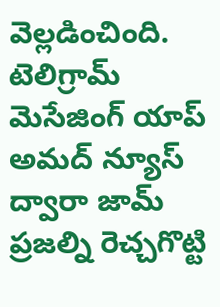వెల్లడించింది. టెలిగ్రామ్ మెసేజింగ్ యాప్ అమద్ న్యూస్ ద్వారా జామ్ ప్రజల్ని రెచ్చగొట్టి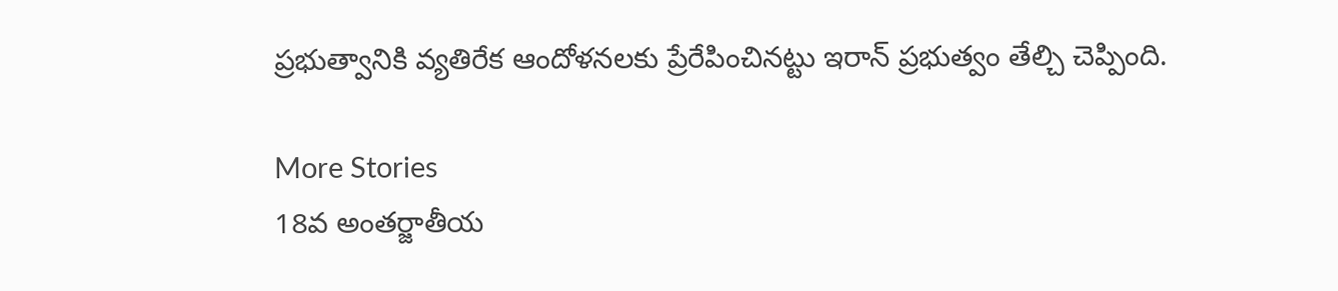ప్రభుత్వానికి వ్యతిరేక ఆందోళనలకు ప్రేరేపించినట్టు ఇరాన్ ప్రభుత్వం తేల్చి చెప్పింది.

More Stories
18వ అంతర్జాతీయ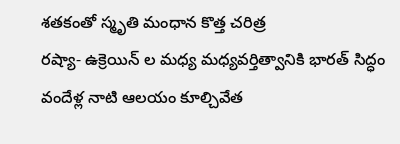శతకంతో స్మృతి మంధాన కొత్త చరిత్ర
రష్యా- ఉక్రెయిన్ ల మధ్య మధ్యవర్తిత్వానికి భారత్ సిద్ధం
వందేళ్ల నాటి ఆలయం కూల్చివేత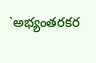`అభ్యంతరకర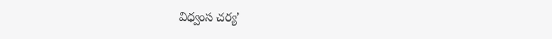విధ్వంస చర్య’